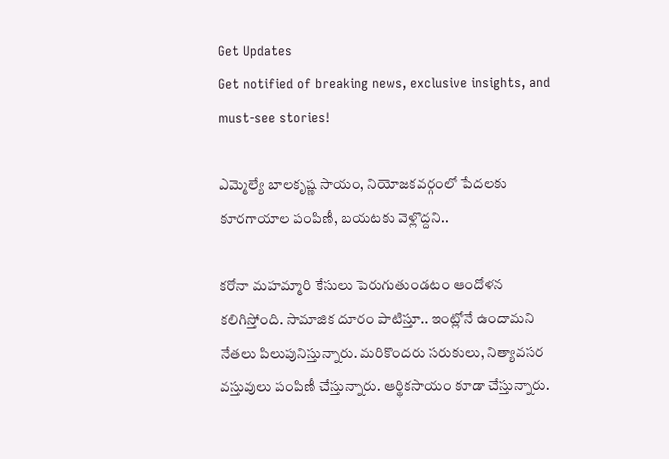Get Updates
Get notified of breaking news, exclusive insights, and must-see stories!

ఎమ్మెల్యే బాలకృష్ణ సాయం, నియోజకవర్గంలో పేదలకు కూరగాయాల పంపిణీ, బయటకు వెళ్లొద్దని..

కరోనా మహమ్మారి కేసులు పెరుగుతుండటం ఆందోళన కలిగిస్తోంది. సామాజిక దూరం పాటిస్తూ.. ఇంట్లోనే ఉందామని నేతలు పిలుపునిస్తున్నారు. మరికొందరు సరుకులు, నిత్యావసర వస్తువులు పంపిణీ చేస్తున్నారు. ఆర్థికసాయం కూడా చేస్తున్నారు.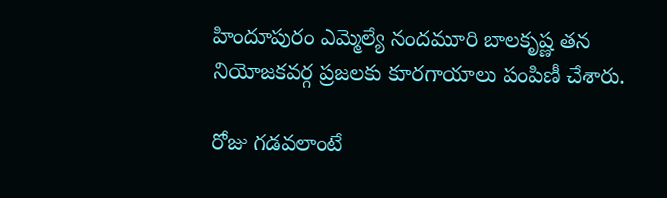హిందూపురం ఎమ్మెల్యే నందమూరి బాలకృష్ణ తన నియోజకవర్గ ప్రజలకు కూరగాయాలు పంపిణీ చేశారు.

రోజు గడవలాంటే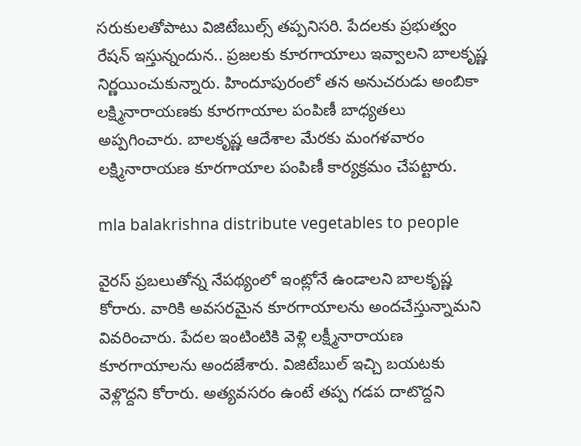సరుకులతోపాటు విజిటేబుల్స్ తప్పనిసరి. పేదలకు ప్రభుత్వం రేషన్ ఇస్తున్నందున.. ప్రజలకు కూరగాయాలు ఇవ్వాలని బాలకృష్ణ నిర్ణయించుకున్నారు. హిందూపురంలో తన అనుచరుడు అంబికా లక్ష్మినారాయణకు కూరగాయాల పంపిణీ బాధ్యతలు అప్పగించారు. బాలకృష్ణ ఆదేశాల మేరకు మంగళవారం లక్ష్మినారాయణ కూరగాయాల పంపిణీ కార్యక్రమం చేపట్టారు.

mla balakrishna distribute vegetables to people

వైరస్ ప్రబలుతోన్న నేపథ్యంలో ఇంట్లోనే ఉండాలని బాలకృష్ణ కోరారు. వారికి అవసరమైన కూరగాయాలను అందచేస్తున్నామని వివరించారు. పేదల ఇంటింటికి వెళ్లి లక్ష్మీనారాయణ కూరగాయాలను అందజేశారు. విజిటేబుల్ ఇచ్చి బయటకు వెళ్లొద్దని కోరారు. అత్యవసరం ఉంటే తప్ప గడప దాటొద్దని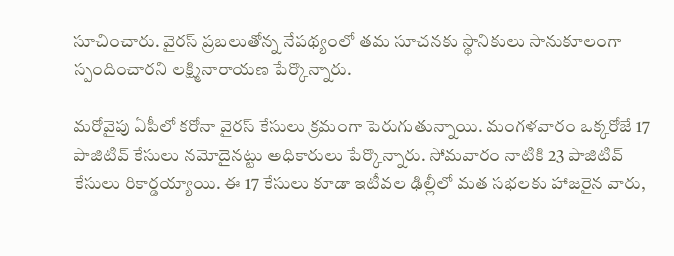సూచించారు. వైరస్ ప్రబలుతోన్న నేపథ్యంలో తమ సూచనకు స్థానికులు సానుకూలంగా స్పందించారని లక్ష్మినారాయణ పేర్కొన్నారు.

మరోవైపు ఏపీలో కరోనా వైరస్ కేసులు క్రమంగా పెరుగుతున్నాయి. మంగళవారం ఒక్కరోజే 17 పాజిటివ్ కేసులు నమోదైనట్టు అధికారులు పేర్కొన్నారు. సోమవారం నాటికి 23 పాజిటివ్ కేసులు రికార్డయ్యాయి. ఈ 17 కేసులు కూడా ఇటీవల ఢిల్లీలో మత సభలకు హాజరైన వారు,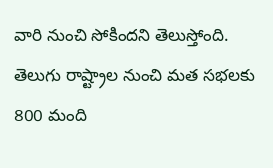వారి నుంచి సోకిందని తెలుస్తోంది. తెలుగు రాష్ట్రాల నుంచి మత సభలకు 800 మంది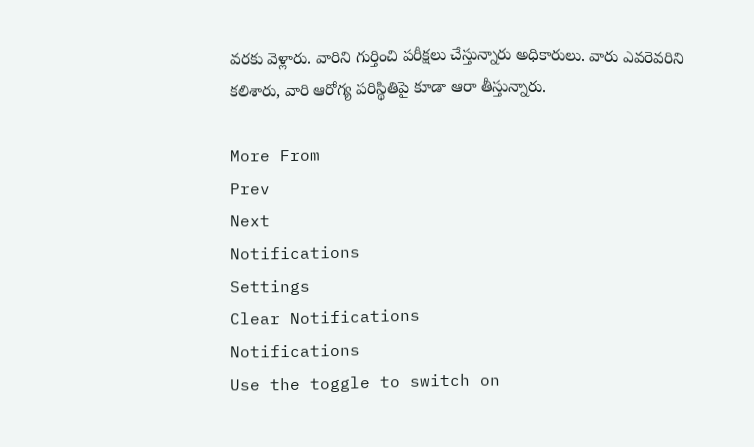వరకు వెళ్లారు. వారిని గుర్తించి పరీక్షలు చేస్తున్నారు అధికారులు. వారు ఎవరెవరిని కలిశారు, వారి ఆరోగ్య పరిస్థితిపై కూడా ఆరా తీస్తున్నారు.

More From
Prev
Next
Notifications
Settings
Clear Notifications
Notifications
Use the toggle to switch on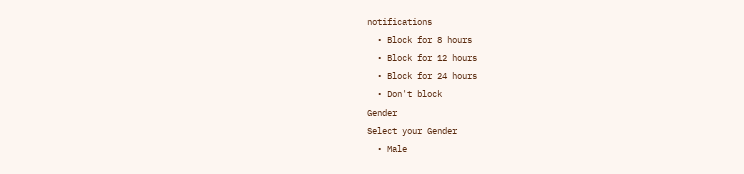notifications
  • Block for 8 hours
  • Block for 12 hours
  • Block for 24 hours
  • Don't block
Gender
Select your Gender
  • Male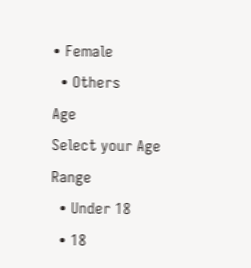• Female
  • Others
Age
Select your Age Range
  • Under 18
  • 18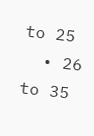to 25
  • 26 to 35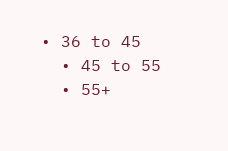• 36 to 45
  • 45 to 55
  • 55+